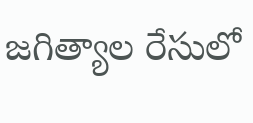జగిత్యాల రేసులో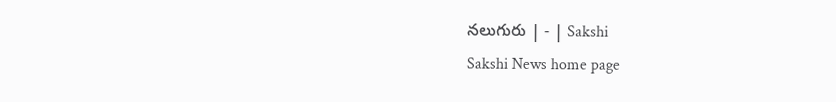నలుగురు | - | Sakshi
Sakshi News home page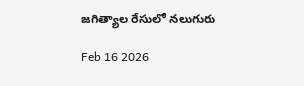జగిత్యాల రేసులో నలుగురు

Feb 16 2026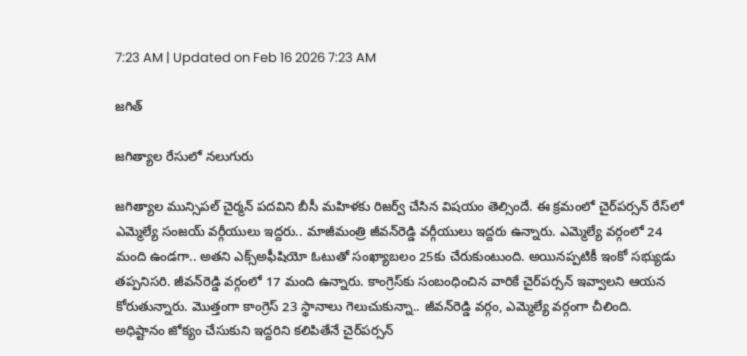7:23 AM | Updated on Feb 16 2026 7:23 AM

జగిత్

జగిత్యాల రేసులో నలుగురు

జగిత్యాల మున్సిపల్‌ చైర్మన్‌ పదవిని బీసీ మహిళకు రిజర్వ్‌ చేసిన విషయం తెల్సిందే. ఈ క్రమంలో చైర్‌పర్సన్‌ రేస్‌లో ఎమ్మెల్యే సంజయ్‌ వర్గీయులు ఇద్దరు.. మాజీమంత్రి జీవన్‌రెడ్డి వర్గీయులు ఇద్దరు ఉన్నారు. ఎమ్మెల్యే వర్గంలో 24 మంది ఉండగా.. అతని ఎక్స్‌అఫీషియో ఓటుతో సంఖ్యాబలం 25కు చేరుకుంటుంది. అయినప్పటికీ ఇంకో సభ్యుడు తప్పనిసరి. జీవన్‌రెడ్డి వర్గంలో 17 మంది ఉన్నారు. కాంగ్రెస్‌కు సంబంధించిన వారికే చైర్‌పర్సన్‌ ఇవ్వాలని ఆయన కోరుతున్నారు. మొత్తంగా కాంగ్రెస్‌ 23 స్థానాలు గెలుచుకున్నా.. జీవన్‌రెడ్డి వర్గం, ఎమ్మెల్యే వర్గంగా చీలింది. అధిష్టానం జోక్యం చేసుకుని ఇద్దరిని కలిపితేనే చైర్‌పర్సన్‌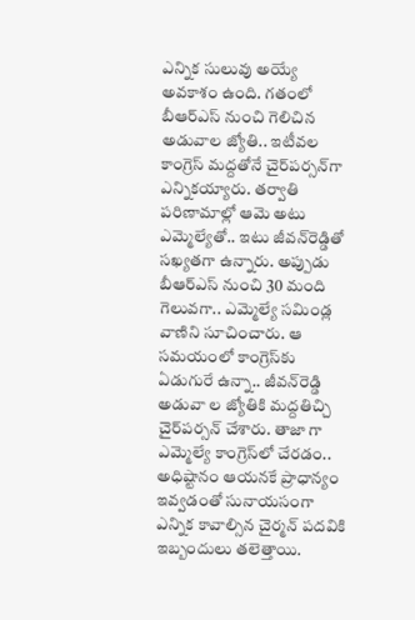ఎన్నిక సులువు అయ్యే అవకాశం ఉంది. గతంలో బీఆర్‌ఎస్‌ నుంచి గెలిచిన అడువాల జ్యోతి.. ఇటీవల కాంగ్రెస్‌ మద్దతోనే చైర్‌పర్సన్‌గా ఎన్నికయ్యారు. తర్వాతి పరిణామాల్లో ఆమె అటు ఎమ్మెల్యేతో.. ఇటు జీవన్‌రెడ్డితో సఖ్యతగా ఉన్నారు. అప్పుడు బీఆర్‌ఎస్‌ నుంచి 30 మంది గెలువగా.. ఎమ్మెల్యే సమిండ్ల వాణిని సూచించారు. ఆ సమయంలో కాంగ్రెస్‌కు ఏడుగురే ఉన్నా.. జీవన్‌రెడ్డి అడువా ల జ్యోతికి మద్దతిచ్చి చైర్‌పర్సన్‌ చేశారు. తాజా గా ఎమ్మెల్యే కాంగ్రెస్‌లో చేరడం.. అధిష్టానం ఆయనకే ప్రాధాన్యం ఇవ్వడంతో సునాయసంగా ఎన్నిక కావాల్సిన చైర్మన్‌ పదవికి ఇబ్బందులు తలెత్తాయి.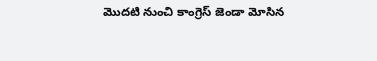మొదటి నుంచి కాంగ్రెస్‌ జెండా మోసిన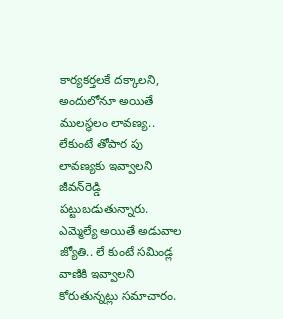కార్యకర్తలకే దక్కాలని, అందులోనూ అయితే ములస్థలం లావణ్య.. లేకుంటే తోపార పు లావణ్యకు ఇవ్వాలని జీవన్‌రెడ్డి పట్టుబడుతున్నారు. ఎమ్మెల్యే అయితే అడువాల జ్యోతి.. లే కుంటే సమిండ్ల వాణికి ఇవ్వాలని కోరుతున్నట్లు సమాచారం.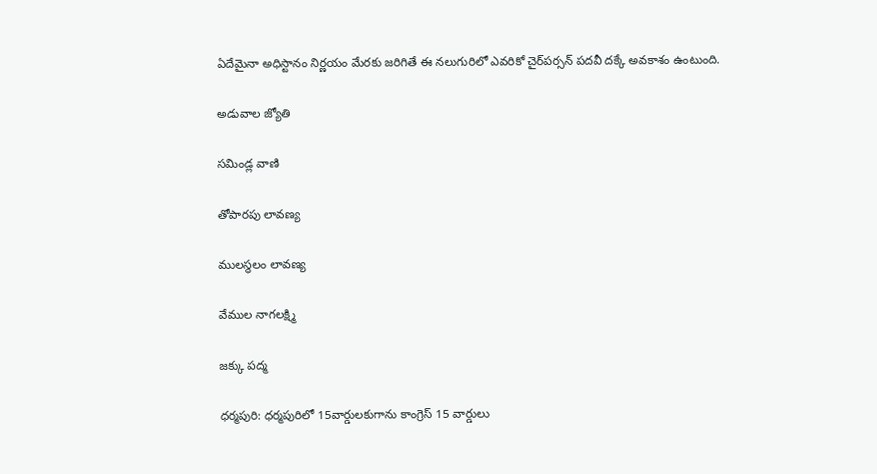ఏదేమైనా అధిస్టానం నిర్ణయం మేరకు జరిగితే ఈ నలుగురిలో ఎవరికో చైర్‌పర్సన్‌ పదవీ దక్కే అవకాశం ఉంటుంది.

అడువాల జ్యోతి

సమిండ్ల వాణి

తోపారపు లావణ్య

ములస్థలం లావణ్య

వేముల నాగలక్ష్మి

జక్కు పద్మ

ధర్మపురి: ధర్మపురిలో 15వార్డులకుగాను కాంగ్రెస్‌ 15 వార్డులు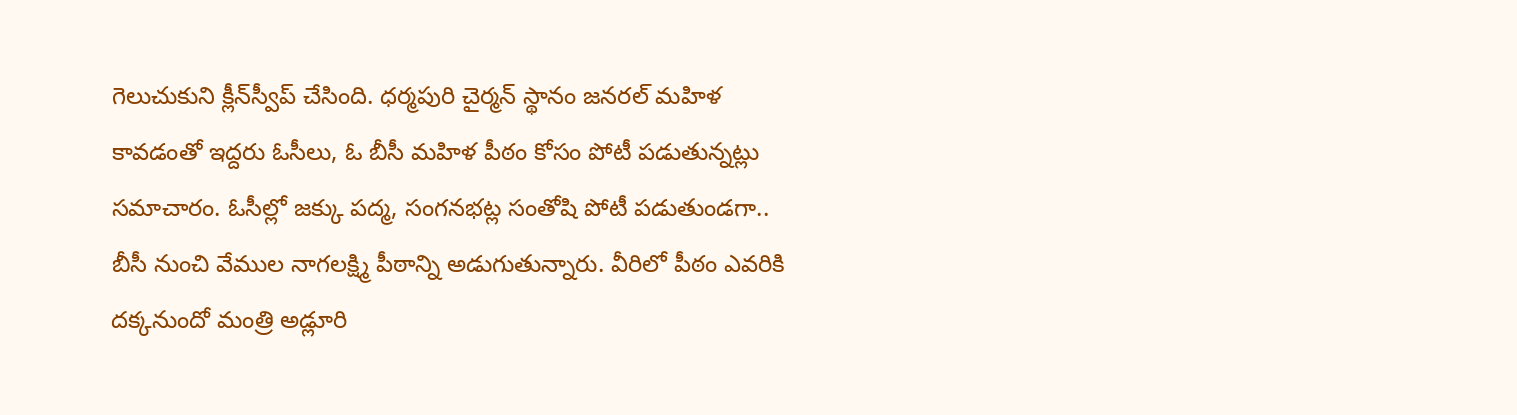గెలుచుకుని క్లీన్‌స్వీప్‌ చేసింది. ధర్మపురి చైర్మన్‌ స్థానం జనరల్‌ మహిళ కావడంతో ఇద్దరు ఓసీలు, ఓ బీసీ మహిళ పీఠం కోసం పోటీ పడుతున్నట్లు సమాచారం. ఓసీల్లో జక్కు పద్మ, సంగనభట్ల సంతోషి పోటీ పడుతుండగా.. బీసీ నుంచి వేముల నాగలక్ష్మి పీఠాన్ని అడుగుతున్నారు. వీరిలో పీఠం ఎవరికి దక్కనుందో మంత్రి అడ్లూరి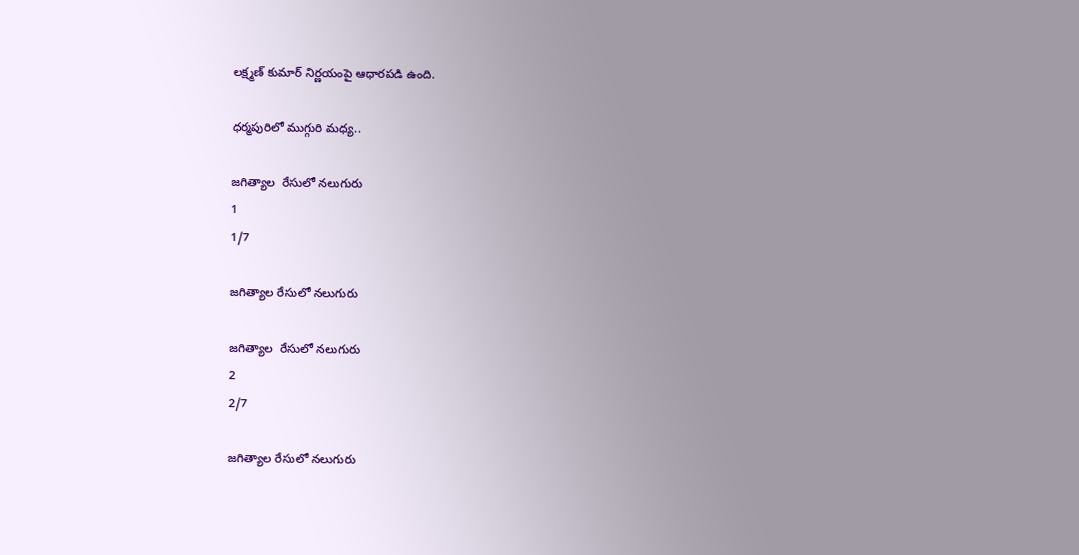లక్ష్మణ్‌ కుమార్‌ నిర్ణయంపై ఆధారపడి ఉంది.

ధర్మపురిలో ముగ్గురి మధ్య..

జగిత్యాల  రేసులో నలుగురు
1
1/7

జగిత్యాల రేసులో నలుగురు

జగిత్యాల  రేసులో నలుగురు
2
2/7

జగిత్యాల రేసులో నలుగురు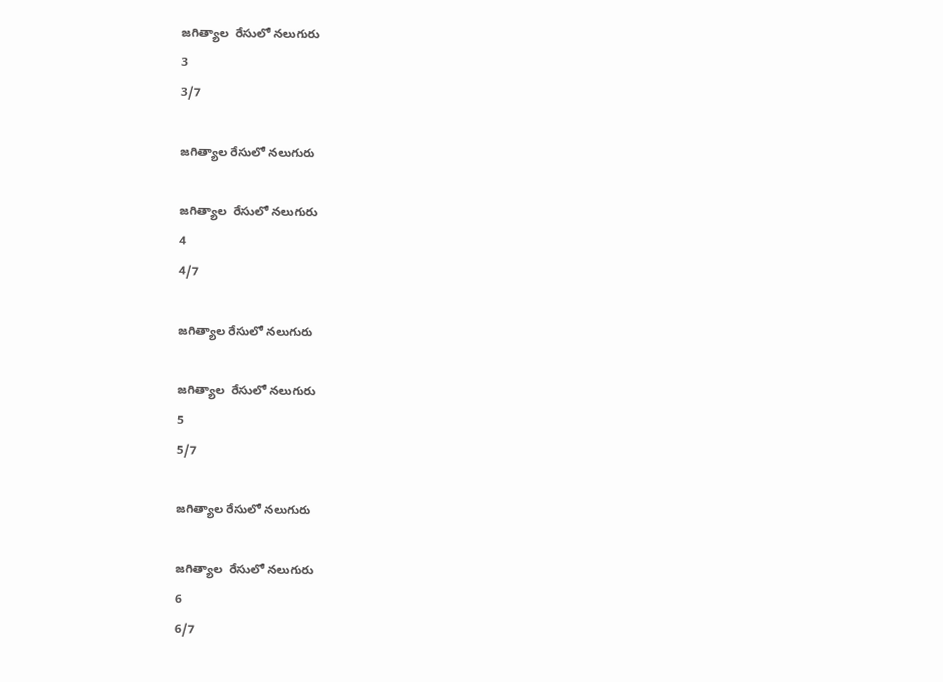జగిత్యాల  రేసులో నలుగురు
3
3/7

జగిత్యాల రేసులో నలుగురు

జగిత్యాల  రేసులో నలుగురు
4
4/7

జగిత్యాల రేసులో నలుగురు

జగిత్యాల  రేసులో నలుగురు
5
5/7

జగిత్యాల రేసులో నలుగురు

జగిత్యాల  రేసులో నలుగురు
6
6/7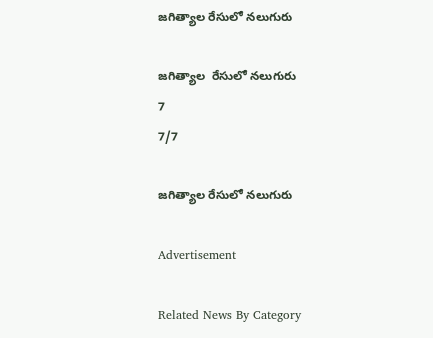జగిత్యాల రేసులో నలుగురు

జగిత్యాల  రేసులో నలుగురు
7
7/7

జగిత్యాల రేసులో నలుగురు

Advertisement

Related News By Category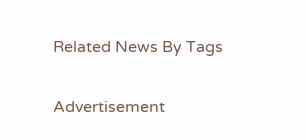Related News By Tags

Advertisement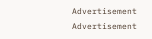Advertisement
Advertisement